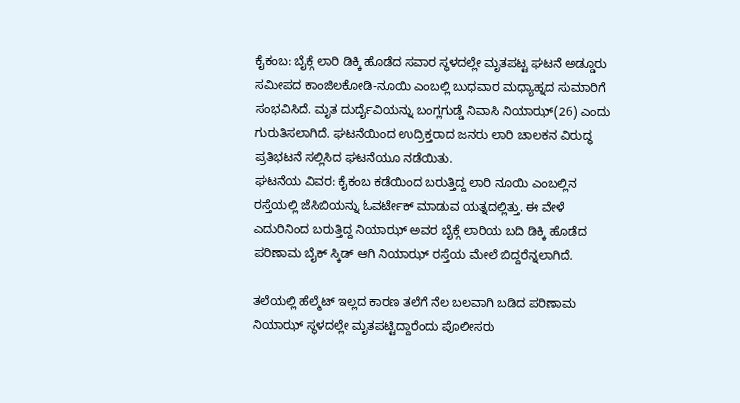ಕೈಕಂಬ: ಬೈಕ್ಗೆ ಲಾರಿ ಡಿಕ್ಕಿ ಹೊಡೆದ ಸವಾರ ಸ್ಥಳದಲ್ಲೇ ಮೃತಪಟ್ಟ ಘಟನೆ ಅಡ್ಡೂರು ಸಮೀಪದ ಕಾಂಜಿಲಕೋಡಿ-ನೂಯಿ ಎಂಬಲ್ಲಿ ಬುಧವಾರ ಮಧ್ಯಾಹ್ನದ ಸುಮಾರಿಗೆ ಸಂಭವಿಸಿದೆ. ಮೃತ ದುರ್ದೈವಿಯನ್ನು ಬಂಗ್ಲಗುಡ್ಡೆ ನಿವಾಸಿ ನಿಯಾಝ್(26) ಎಂದು ಗುರುತಿಸಲಾಗಿದೆ. ಘಟನೆಯಿಂದ ಉದ್ರಿಕ್ತರಾದ ಜನರು ಲಾರಿ ಚಾಲಕನ ವಿರುದ್ಧ ಪ್ರತಿಭಟನೆ ಸಲ್ಲಿಸಿದ ಘಟನೆಯೂ ನಡೆಯಿತು.
ಘಟನೆಯ ವಿವರ: ಕೈಕಂಬ ಕಡೆಯಿಂದ ಬರುತ್ತಿದ್ದ ಲಾರಿ ನೂಯಿ ಎಂಬಲ್ಲಿನ ರಸ್ತೆಯಲ್ಲಿ ಜೆಸಿಬಿಯನ್ನು ಓವರ್ಟೇಕ್ ಮಾಡುವ ಯತ್ನದಲ್ಲಿತ್ತು. ಈ ವೇಳೆ ಎದುರಿನಿಂದ ಬರುತ್ತಿದ್ದ ನಿಯಾಝ್ ಅವರ ಬೈಕ್ಗೆ ಲಾರಿಯ ಬದಿ ಡಿಕ್ಕಿ ಹೊಡೆದ ಪರಿಣಾಮ ಬೈಕ್ ಸ್ಕಿಡ್ ಆಗಿ ನಿಯಾಝ್ ರಸ್ತೆಯ ಮೇಲೆ ಬಿದ್ದರೆನ್ನಲಾಗಿದೆ.

ತಲೆಯಲ್ಲಿ ಹೆಲ್ಮೆಟ್ ಇಲ್ಲದ ಕಾರಣ ತಲೆಗೆ ನೆಲ ಬಲವಾಗಿ ಬಡಿದ ಪರಿಣಾಮ ನಿಯಾಝ್ ಸ್ಥಳದಲ್ಲೇ ಮೃತಪಟ್ಟಿದ್ದಾರೆಂದು ಪೊಲೀಸರು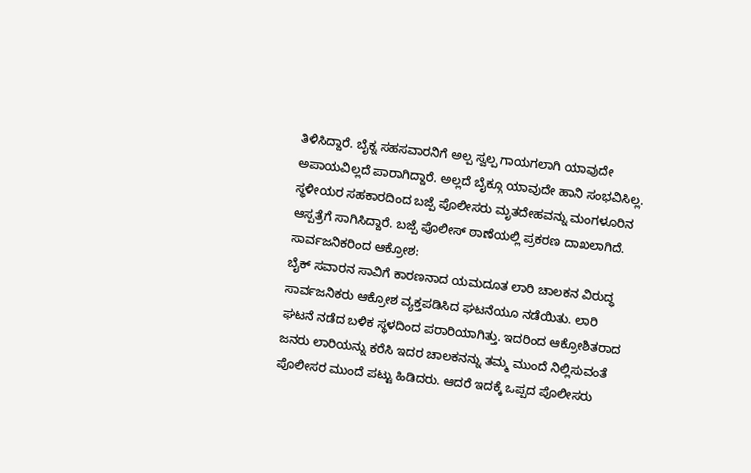ತಿಳಿಸಿದ್ದಾರೆ. ಬೈಕ್ನ ಸಹಸವಾರನಿಗೆ ಅಲ್ಪ ಸ್ವಲ್ಪ ಗಾಯಗಲಾಗಿ ಯಾವುದೇ ಅಪಾಯವಿಲ್ಲದೆ ಪಾರಾಗಿದ್ದಾರೆ. ಅಲ್ಲದೆ ಬೈಕ್ಗೂ ಯಾವುದೇ ಹಾನಿ ಸಂಭವಿಸಿಲ್ಲ.
ಸ್ಥಳೀಯರ ಸಹಕಾರದಿಂದ ಬಜ್ಪೆ ಪೊಲೀಸರು ಮೃತದೇಹವನ್ನು ಮಂಗಳೂರಿನ ಆಸ್ಪತ್ರೆಗೆ ಸಾಗಿಸಿದ್ದಾರೆ. ಬಜ್ಪೆ ಪೊಲೀಸ್ ಠಾಣೆಯಲ್ಲಿ ಪ್ರಕರಣ ದಾಖಲಾಗಿದೆ.
ಸಾರ್ವಜನಿಕರಿಂದ ಆಕ್ರೋಶ:
ಬೈಕ್ ಸವಾರನ ಸಾವಿಗೆ ಕಾರಣನಾದ ಯಮದೂತ ಲಾರಿ ಚಾಲಕನ ವಿರುದ್ಧ ಸಾರ್ವಜನಿಕರು ಆಕ್ರೋಶ ವ್ಯಕ್ತಪಡಿಸಿದ ಘಟನೆಯೂ ನಡೆಯಿತು. ಲಾರಿ ಘಟನೆ ನಡೆದ ಬಳಿಕ ಸ್ಥಳದಿಂದ ಪರಾರಿಯಾಗಿತ್ತು. ಇದರಿಂದ ಆಕ್ರೋಶಿತರಾದ ಜನರು ಲಾರಿಯನ್ನು ಕರೆಸಿ ಇದರ ಚಾಲಕನನ್ನು ತಮ್ಮ ಮುಂದೆ ನಿಲ್ಲಿಸುವಂತೆ ಪೊಲೀಸರ ಮುಂದೆ ಪಟ್ಟು ಹಿಡಿದರು. ಆದರೆ ಇದಕ್ಕೆ ಒಪ್ಪದ ಪೊಲೀಸರು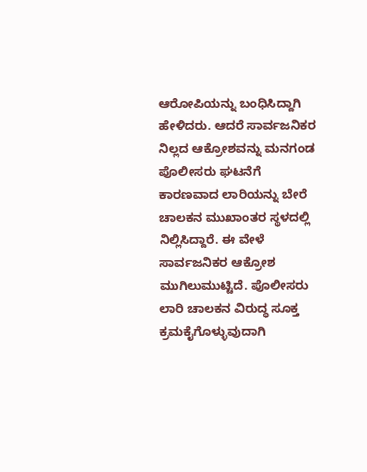ಆರೋಪಿಯನ್ನು ಬಂಧಿಸಿದ್ದಾಗಿ ಹೇಳಿದರು. ಆದರೆ ಸಾರ್ವಜನಿಕರ ನಿಲ್ಲದ ಆಕ್ರೋಶವನ್ನು ಮನಗಂಡ ಪೊಲೀಸರು ಘಟನೆಗೆ ಕಾರಣವಾದ ಲಾರಿಯನ್ನು ಬೇರೆ ಚಾಲಕನ ಮುಖಾಂತರ ಸ್ಥಳದಲ್ಲಿ ನಿಲ್ಲಿಸಿದ್ದಾರೆ. ಈ ವೇಳೆ ಸಾರ್ವಜನಿಕರ ಆಕ್ರೋಶ ಮುಗಿಲುಮುಟ್ಟಿದೆ. ಪೊಲೀಸರು ಲಾರಿ ಚಾಲಕನ ವಿರುದ್ಧ ಸೂಕ್ತ ಕ್ರಮಕೈಗೊಳ್ಳುವುದಾಗಿ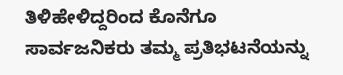ತಿಳಿಹೇಳಿದ್ದರಿಂದ ಕೊನೆಗೂ ಸಾರ್ವಜನಿಕರು ತಮ್ಮ ಪ್ರತಿಭಟನೆಯನ್ನು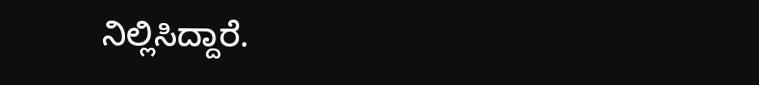ನಿಲ್ಲಿಸಿದ್ದಾರೆ.